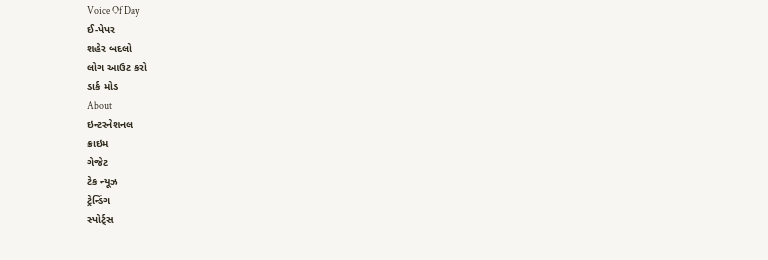Voice Of Day
ઈ-પેપર
શહેર બદલો
લોગ આઉટ કરો
ડાર્ક મોડ
About
ઇન્ટરનેશનલ
ક્રાઇમ
ગેજેટ
ટેક ન્યૂઝ
ટ્રેન્ડિંગ
સ્પોર્ટ્સ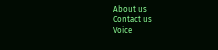About us
Contact us
Voice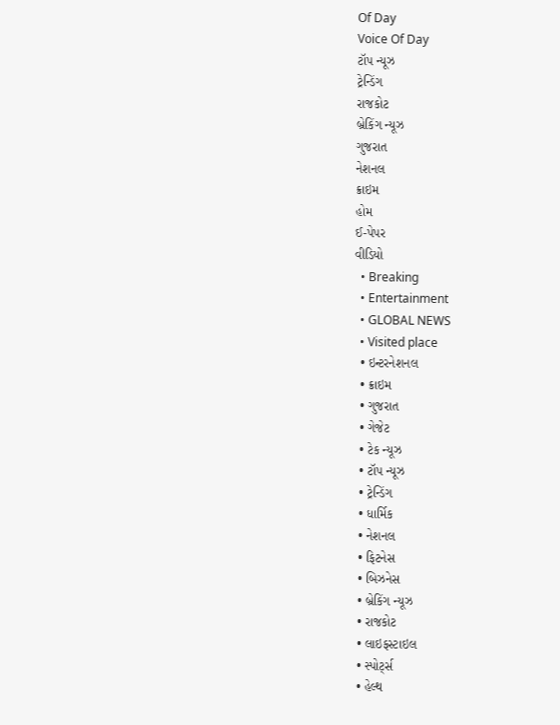Of Day
Voice Of Day
ટૉપ ન્યૂઝ
ટ્રેન્ડિંગ
રાજકોટ
બ્રેકિંગ ન્યૂઝ
ગુજરાત
નેશનલ
ક્રાઇમ
હોમ
ઈ-પેપર
વીડિયો
  • Breaking
  • Entertainment
  • GLOBAL NEWS
  • Visited place
  • ઇન્ટરનેશનલ
  • ક્રાઇમ
  • ગુજરાત
  • ગેજેટ
  • ટેક ન્યૂઝ
  • ટૉપ ન્યૂઝ
  • ટ્રેન્ડિંગ
  • ધાર્મિક
  • નેશનલ
  • ફિટનેસ
  • બિઝનેસ
  • બ્રેકિંગ ન્યૂઝ
  • રાજકોટ
  • લાઇફસ્ટાઇલ
  • સ્પોર્ટ્સ
  • હેલ્થ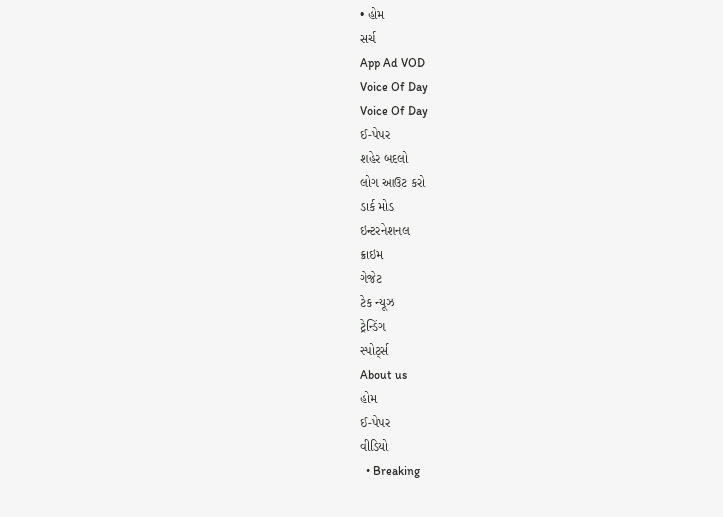• હોમ
સર્ચ
App Ad VOD
Voice Of Day
Voice Of Day
ઈ-પેપર
શહેર બદલો
લોગ આઉટ કરો
ડાર્ક મોડ
ઇન્ટરનેશનલ
ક્રાઇમ
ગેજેટ
ટેક ન્યૂઝ
ટ્રેન્ડિંગ
સ્પોર્ટ્સ
About us
હોમ
ઈ-પેપર
વીડિયો
  • Breaking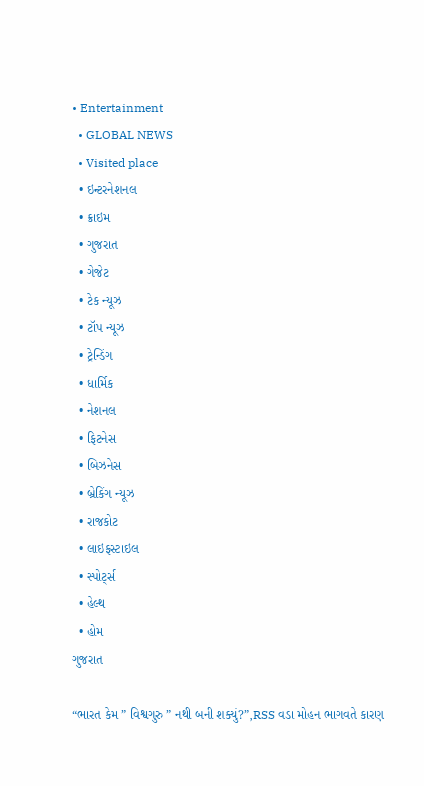• Entertainment
  • GLOBAL NEWS
  • Visited place
  • ઇન્ટરનેશનલ
  • ક્રાઇમ
  • ગુજરાત
  • ગેજેટ
  • ટેક ન્યૂઝ
  • ટૉપ ન્યૂઝ
  • ટ્રેન્ડિંગ
  • ધાર્મિક
  • નેશનલ
  • ફિટનેસ
  • બિઝનેસ
  • બ્રેકિંગ ન્યૂઝ
  • રાજકોટ
  • લાઇફસ્ટાઇલ
  • સ્પોર્ટ્સ
  • હેલ્થ
  • હોમ
ગુજરાત

“ભારત કેમ ” વિશ્વગુરુ ” નથી બની શક્યું?”,RSS વડા મોહન ભાગવતે કારણ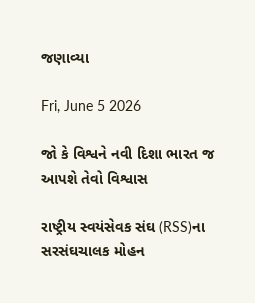જણાવ્યા

Fri, June 5 2026

જો કે વિશ્વને નવી દિશા ભારત જ આપશે તેવો વિશ્વાસ

રાષ્ટ્રીય સ્વયંસેવક સંઘ (RSS)ના સરસંઘચાલક મોહન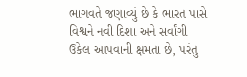ભાગવતે જણાવ્યું છે કે ભારત પાસે વિશ્વને નવી દિશા અને સર્વાંગી ઉકેલ આપવાની ક્ષમતા છે, પરંતુ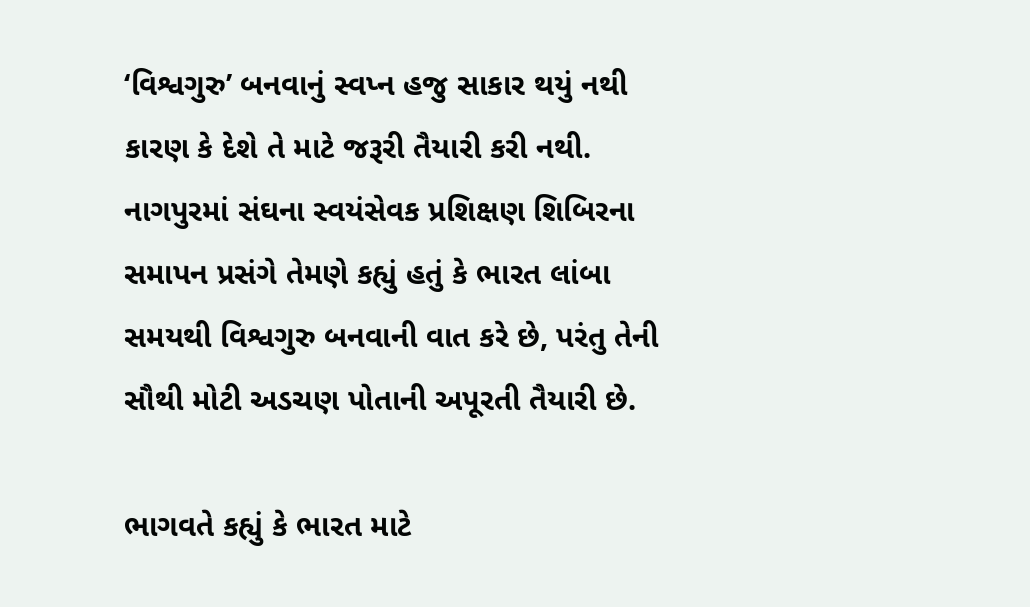‘વિશ્વગુરુ’ બનવાનું સ્વપ્ન હજુ સાકાર થયું નથી કારણ કે દેશે તે માટે જરૂરી તૈયારી કરી નથી. નાગપુરમાં સંઘના સ્વયંસેવક પ્રશિક્ષણ શિબિરના સમાપન પ્રસંગે તેમણે કહ્યું હતું કે ભારત લાંબા સમયથી વિશ્વગુરુ બનવાની વાત કરે છે, પરંતુ તેની સૌથી મોટી અડચણ પોતાની અપૂરતી તૈયારી છે.

ભાગવતે કહ્યું કે ભારત માટે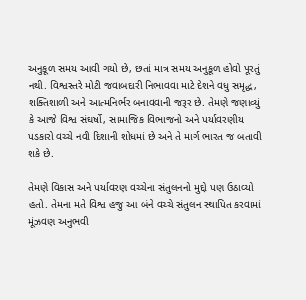અનુકૂળ સમય આવી ગયો છે, છતાં માત્ર સમય અનુકૂળ હોવો પૂરતું નથી. વિશ્વસ્તરે મોટી જવાબદારી નિભાવવા માટે દેશને વધુ સમૃદ્ધ, શક્તિશાળી અને આત્મનિર્ભર બનાવવાની જરૂર છે. તેમણે જણાવ્યું કે આજે વિશ્વ સંઘર્ષો, સામાજિક વિભાજનો અને પર્યાવરણીય પડકારો વચ્ચે નવી દિશાની શોધમાં છે અને તે માર્ગ ભારત જ બતાવી શકે છે.

તેમણે વિકાસ અને પર્યાવરણ વચ્ચેના સંતુલનનો મુદ્દો પણ ઉઠાવ્યો હતો. તેમના મતે વિશ્વ હજુ આ બંને વચ્ચે સંતુલન સ્થાપિત કરવામાં મૂંઝવણ અનુભવી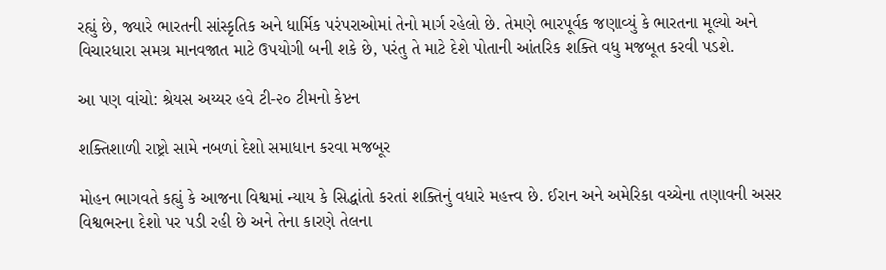રહ્યું છે, જ્યારે ભારતની સાંસ્કૃતિક અને ધાર્મિક પરંપરાઓમાં તેનો માર્ગ રહેલો છે. તેમણે ભારપૂર્વક જણાવ્યું કે ભારતના મૂલ્યો અને વિચારધારા સમગ્ર માનવજાત માટે ઉપયોગી બની શકે છે, પરંતુ તે માટે દેશે પોતાની આંતરિક શક્તિ વધુ મજબૂત કરવી પડશે.

આ પણ વાંચો: શ્રેયસ અય્યર હવે ટી-૨૦ ટીમનો કેપ્ટન

શક્તિશાળી રાષ્ટ્રો સામે નબળાં દેશો સમાધાન કરવા મજબૂર

મોહન ભાગવતે કહ્યું કે આજના વિશ્વમાં ન્યાય કે સિદ્ધાંતો કરતાં શક્તિનું વધારે મહત્ત્વ છે. ઈરાન અને અમેરિકા વચ્ચેના તણાવની અસર વિશ્વભરના દેશો પર પડી રહી છે અને તેના કારણે તેલના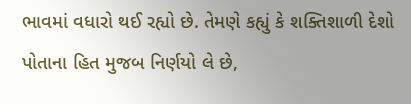ભાવમાં વધારો થઈ રહ્યો છે. તેમણે કહ્યું કે શક્તિશાળી દેશો પોતાના હિત મુજબ નિર્ણયો લે છે,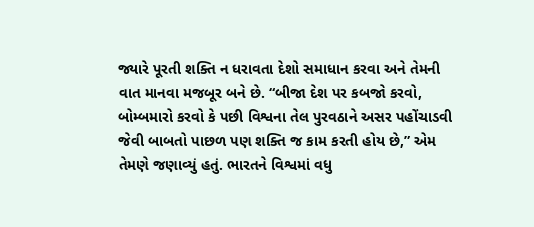જ્યારે પૂરતી શક્તિ ન ધરાવતા દેશો સમાધાન કરવા અને તેમની વાત માનવા મજબૂર બને છે. “બીજા દેશ પર કબજો કરવો, બોમ્બમારો કરવો કે પછી વિશ્વના તેલ પુરવઠાને અસર પહોંચાડવી જેવી બાબતો પાછળ પણ શક્તિ જ કામ કરતી હોય છે,” એમ તેમણે જણાવ્યું હતું. ભારતને વિશ્વમાં વધુ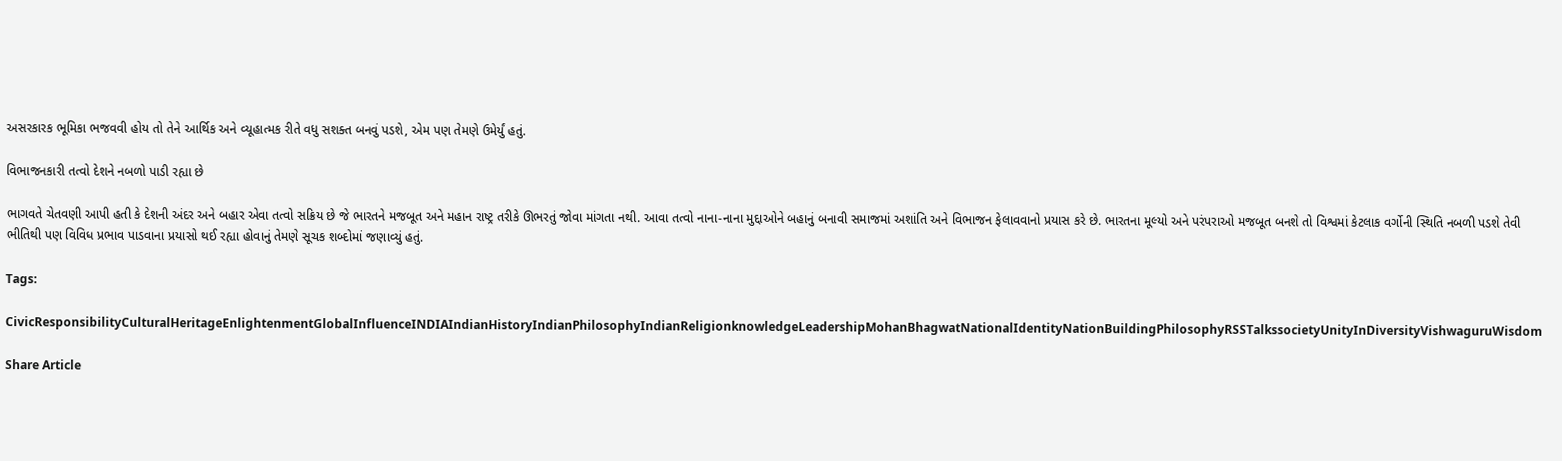અસરકારક ભૂમિકા ભજવવી હોય તો તેને આર્થિક અને વ્યૂહાત્મક રીતે વધુ સશક્ત બનવું પડશે, એમ પણ તેમણે ઉમેર્યું હતું.

વિભાજનકારી તત્વો દેશને નબળો પાડી રહ્યા છે

ભાગવતે ચેતવણી આપી હતી કે દેશની અંદર અને બહાર એવા તત્વો સક્રિય છે જે ભારતને મજબૂત અને મહાન રાષ્ટ્ર તરીકે ઊભરતું જોવા માંગતા નથી. આવા તત્વો નાના-નાના મુદ્દાઓને બહાનું બનાવી સમાજમાં અશાંતિ અને વિભાજન ફેલાવવાનો પ્રયાસ કરે છે. ભારતના મૂલ્યો અને પરંપરાઓ મજબૂત બનશે તો વિશ્વમાં કેટલાક વર્ગોની સ્થિતિ નબળી પડશે તેવી ભીતિથી પણ વિવિધ પ્રભાવ પાડવાના પ્રયાસો થઈ રહ્યા હોવાનું તેમણે સૂચક શબ્દોમાં જણાવ્યું હતું.

Tags:

CivicResponsibilityCulturalHeritageEnlightenmentGlobalInfluenceINDIAIndianHistoryIndianPhilosophyIndianReligionknowledgeLeadershipMohanBhagwatNationalIdentityNationBuildingPhilosophyRSSTalkssocietyUnityInDiversityVishwaguruWisdom

Share Article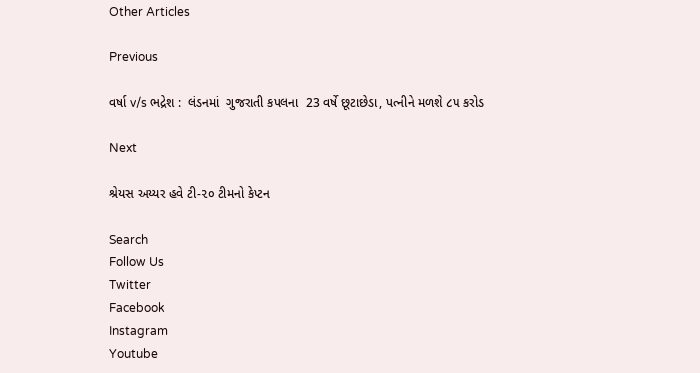Other Articles

Previous

વર્ષા v/s ભદ્રેશ :  લંડનમાં  ગુજરાતી કપલના  23 વર્ષે છૂટાછેડા, પત્નીને મળશે ૮૫ કરોડ

Next

શ્રેયસ અય્યર હવે ટી-૨૦ ટીમનો કેપ્ટન

Search
Follow Us
Twitter
Facebook
Instagram
Youtube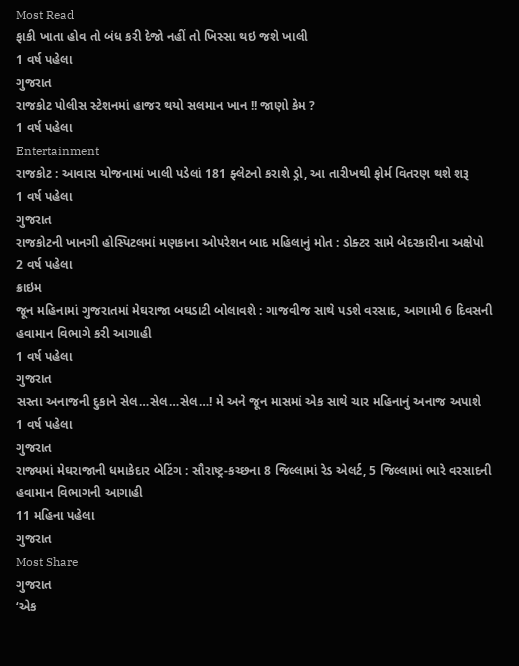Most Read
ફાકી ખાતા હોવ તો બંધ કરી દેજો નહીં તો ખિસ્સા થઇ જશે ખાલી
1 વર્ષ પહેલા
ગુજરાત
રાજકોટ પોલીસ સ્ટેશનમાં હાજર થયો સલમાન ખાન !! જાણો કેમ ?
1 વર્ષ પહેલા
Entertainment
રાજકોટ : આવાસ યોજનામાં ખાલી પડેલાં 181 ફ્લેટનો કરાશે ડ્રો, આ તારીખથી ફોર્મ વિતરણ થશે શરૂ
1 વર્ષ પહેલા
ગુજરાત
રાજકોટની ખાનગી હોસ્પિટલમાં મણકાના ઓપરેશન બાદ મહિલાનું મોત : ડોક્ટર સામે બેદરકારીના અક્ષેપો
2 વર્ષ પહેલા
ક્રાઇમ
જૂન મહિનામાં ગુજરાતમાં મેઘરાજા બઘડાટી બોલાવશે : ગાજવીજ સાથે પડશે વરસાદ, આગામી 6 દિવસની હવામાન વિભાગે કરી આગાહી
1 વર્ષ પહેલા
ગુજરાત
સસ્તા અનાજની દુકાને સેલ…સેલ…સેલ…! મે અને જૂન માસમાં એક સાથે ચાર મહિનાનું અનાજ અપાશે
1 વર્ષ પહેલા
ગુજરાત
રાજ્યમાં મેઘરાજાની ધમાકેદાર બેટિંગ : સૌરાષ્ટ્ર-કચ્છના 8 જિલ્લામાં રેડ એલર્ટ, 5 જિલ્લામાં ભારે વરસાદની હવામાન વિભાગની આગાહી
11 મહિના પહેલા
ગુજરાત
Most Share
ગુજરાત
‘એક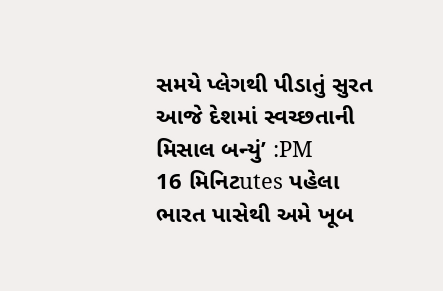સમયે પ્લેગથી પીડાતું સુરત આજે દેશમાં સ્વચ્છતાની મિસાલ બન્યું’ :PM
16 મિનિટutes પહેલા
ભારત પાસેથી અમે ખૂબ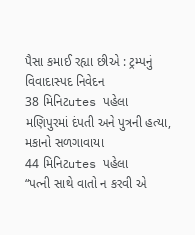પૈસા કમાઈ રહ્યા છીએ : ટ્રમ્પનું વિવાદાસ્પદ નિવેદન
38 મિનિટutes પહેલા
મણિપુરમાં દંપતી અને પુત્રની હત્યા, મકાનો સળગાવાયા
44 મિનિટutes પહેલા
“પત્ની સાથે વાતો ન કરવી એ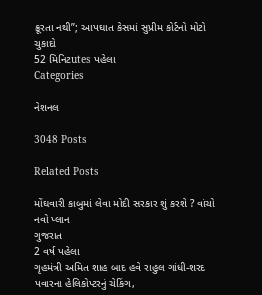ક્રૂરતા નથી”; આપઘાત કેસમાં સુપ્રીમ કોર્ટનો મોટો ચુકાદો
52 મિનિટutes પહેલા
Categories

નેશનલ

3048 Posts

Related Posts

મોંઘવારી કાબુમાં લેવા મોદી સરકાર શું કરશે ? વાંચો નવો પ્લાન
ગુજરાત
2 વર્ષ પહેલા
ગૃહમંત્રી અમિત શાહ બાદ હવે રાહુલ ગાંધી-શરદ પવારના હેલિકોપ્ટરનું ચેકિંગ,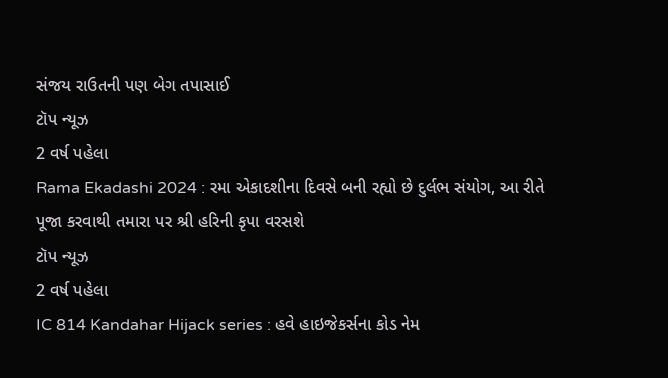સંજય રાઉતની પણ બેગ તપાસાઈ
ટૉપ ન્યૂઝ
2 વર્ષ પહેલા
Rama Ekadashi 2024 : રમા એકાદશીના દિવસે બની રહ્યો છે દુર્લભ સંયોગ, આ રીતે પૂજા કરવાથી તમારા પર શ્રી હરિની કૃપા વરસશે
ટૉપ ન્યૂઝ
2 વર્ષ પહેલા
IC 814 Kandahar Hijack series : હવે હાઇજેકર્સના કોડ નેમ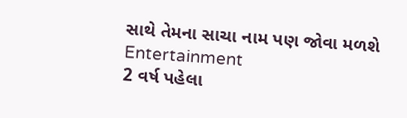સાથે તેમના સાચા નામ પણ જોવા મળશે
Entertainment
2 વર્ષ પહેલા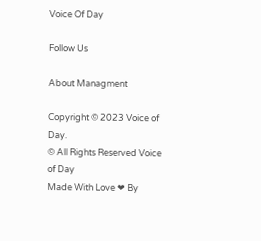Voice Of Day

Follow Us

About Managment

Copyright © 2023 Voice of Day.
© All Rights Reserved Voice of Day
Made With Love ❤ By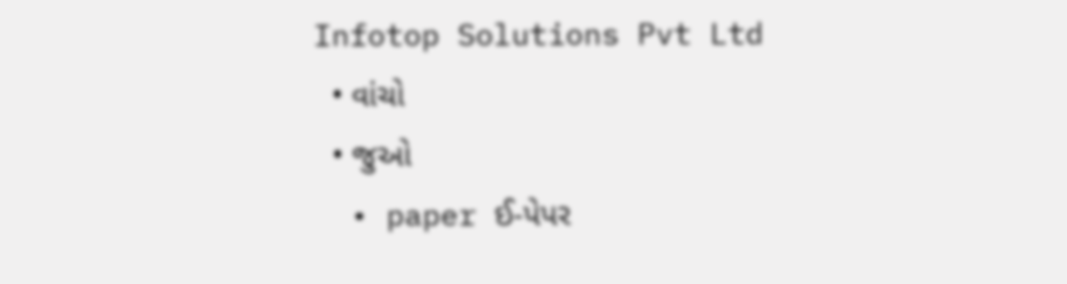Infotop Solutions Pvt Ltd
  • વાંચો
  • જુઓ
  • paper ઈ-પેપર